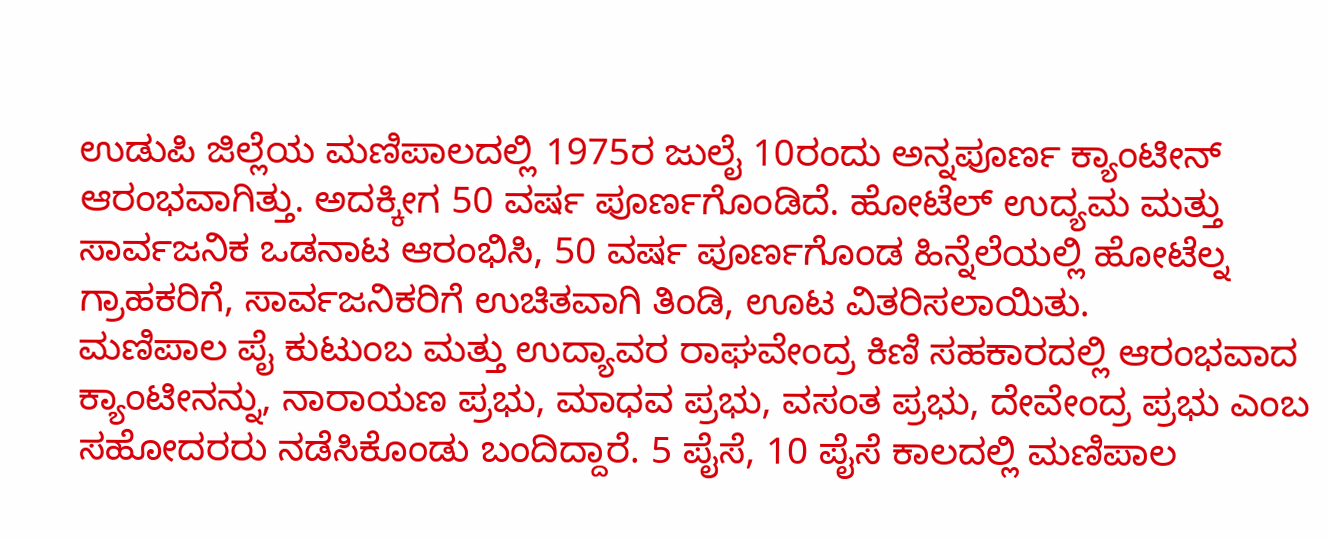ಉಡುಪಿ ಜಿಲ್ಲೆಯ ಮಣಿಪಾಲದಲ್ಲಿ 1975ರ ಜುಲೈ 10ರಂದು ಅನ್ನಪೂರ್ಣ ಕ್ಯಾಂಟೀನ್ ಆರಂಭವಾಗಿತ್ತು. ಅದಕ್ಕೀಗ 50 ವರ್ಷ ಪೂರ್ಣಗೊಂಡಿದೆ. ಹೋಟೆಲ್ ಉದ್ಯಮ ಮತ್ತು ಸಾರ್ವಜನಿಕ ಒಡನಾಟ ಆರಂಭಿಸಿ, 50 ವರ್ಷ ಪೂರ್ಣಗೊಂಡ ಹಿನ್ನೆಲೆಯಲ್ಲಿ ಹೋಟೆಲ್ನ ಗ್ರಾಹಕರಿಗೆ, ಸಾರ್ವಜನಿಕರಿಗೆ ಉಚಿತವಾಗಿ ತಿಂಡಿ, ಊಟ ವಿತರಿಸಲಾಯಿತು.
ಮಣಿಪಾಲ ಪೈ ಕುಟುಂಬ ಮತ್ತು ಉದ್ಯಾವರ ರಾಘವೇಂದ್ರ ಕಿಣಿ ಸಹಕಾರದಲ್ಲಿ ಆರಂಭವಾದ ಕ್ಯಾಂಟೀನನ್ನು, ನಾರಾಯಣ ಪ್ರಭು, ಮಾಧವ ಪ್ರಭು, ವಸಂತ ಪ್ರಭು, ದೇವೇಂದ್ರ ಪ್ರಭು ಎಂಬ ಸಹೋದರರು ನಡೆಸಿಕೊಂಡು ಬಂದಿದ್ದಾರೆ. 5 ಪೈಸೆ, 10 ಪೈಸೆ ಕಾಲದಲ್ಲಿ ಮಣಿಪಾಲ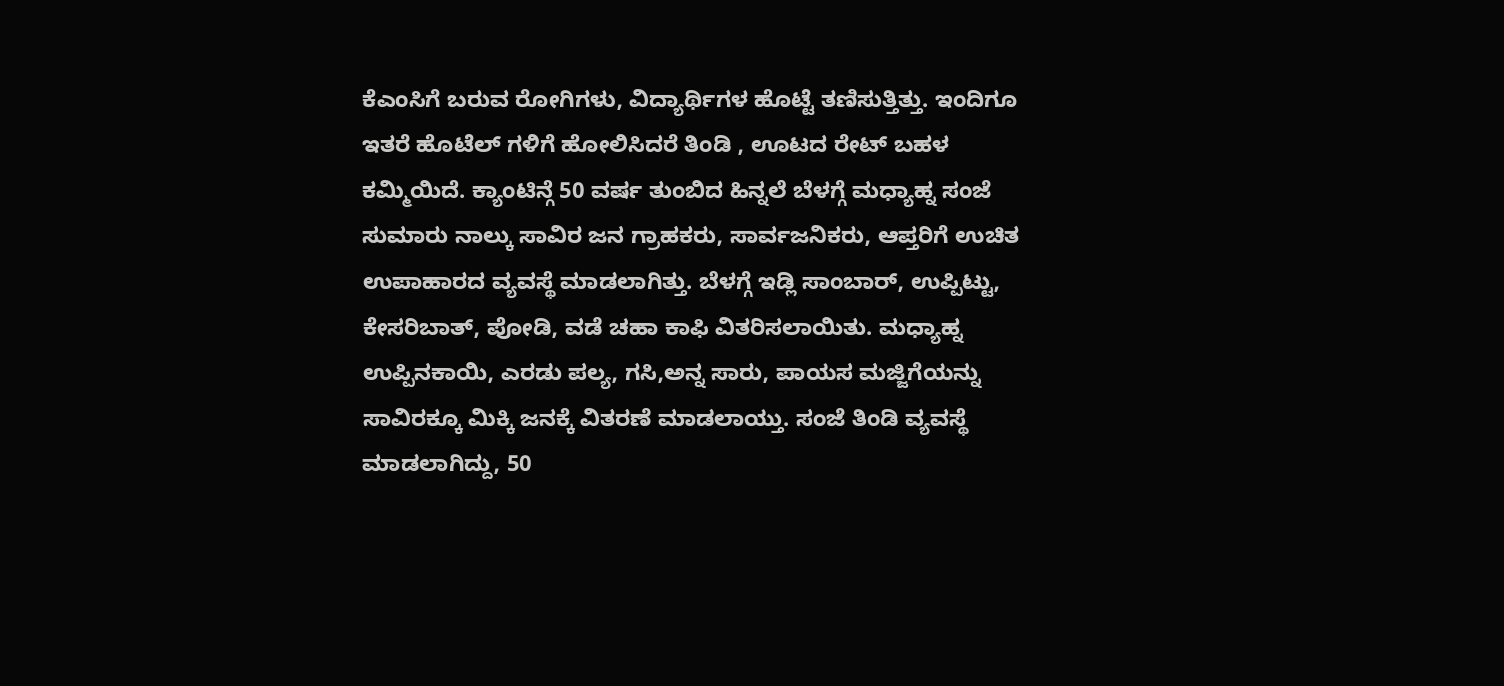ಕೆಎಂಸಿಗೆ ಬರುವ ರೋಗಿಗಳು, ವಿದ್ಯಾರ್ಥಿಗಳ ಹೊಟ್ಟೆ ತಣಿಸುತ್ತಿತ್ತು. ಇಂದಿಗೂ ಇತರೆ ಹೊಟೆಲ್ ಗಳಿಗೆ ಹೋಲಿಸಿದರೆ ತಿಂಡಿ , ಊಟದ ರೇಟ್ ಬಹಳ ಕಮ್ಮಿಯಿದೆ. ಕ್ಯಾಂಟಿನ್ಗೆ 50 ವರ್ಷ ತುಂಬಿದ ಹಿನ್ನಲೆ ಬೆಳಗ್ಗೆ ಮಧ್ಯಾಹ್ನ ಸಂಜೆ ಸುಮಾರು ನಾಲ್ಕು ಸಾವಿರ ಜನ ಗ್ರಾಹಕರು, ಸಾರ್ವಜನಿಕರು, ಆಪ್ತರಿಗೆ ಉಚಿತ ಉಪಾಹಾರದ ವ್ಯವಸ್ಥೆ ಮಾಡಲಾಗಿತ್ತು. ಬೆಳಗ್ಗೆ ಇಡ್ಲಿ ಸಾಂಬಾರ್, ಉಪ್ಪಿಟ್ಟು, ಕೇಸರಿಬಾತ್, ಪೋಡಿ, ವಡೆ ಚಹಾ ಕಾಫಿ ವಿತರಿಸಲಾಯಿತು. ಮಧ್ಯಾಹ್ನ ಉಪ್ಪಿನಕಾಯಿ, ಎರಡು ಪಲ್ಯ, ಗಸಿ,ಅನ್ನ ಸಾರು, ಪಾಯಸ ಮಜ್ಜಿಗೆಯನ್ನು ಸಾವಿರಕ್ಕೂ ಮಿಕ್ಕಿ ಜನಕ್ಕೆ ವಿತರಣೆ ಮಾಡಲಾಯ್ತು. ಸಂಜೆ ತಿಂಡಿ ವ್ಯವಸ್ಥೆ ಮಾಡಲಾಗಿದ್ದು, 50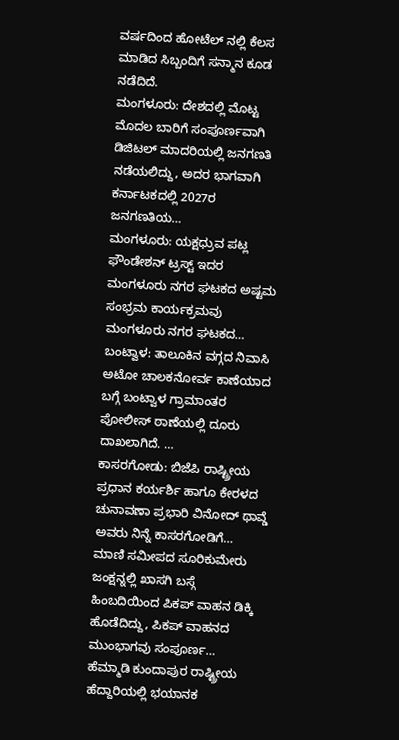ವರ್ಷದಿಂದ ಹೋಟೆಲ್ ನಲ್ಲಿ ಕೆಲಸ ಮಾಡಿದ ಸಿಬ್ಬಂದಿಗೆ ಸನ್ಮಾನ ಕೂಡ ನಡೆದಿದೆ.
ಮಂಗಳೂರು: ದೇಶದಲ್ಲಿ ಮೊಟ್ಟ ಮೊದಲ ಬಾರಿಗೆ ಸಂಪೂರ್ಣವಾಗಿ ಡಿಜಿಟಲ್ ಮಾದರಿಯಲ್ಲಿ ಜನಗಣತಿ ನಡೆಯಲಿದ್ದು, ಅದರ ಭಾಗವಾಗಿ ಕರ್ನಾಟಕದಲ್ಲಿ 2027ರ ಜನಗಣತಿಯ…
ಮಂಗಳೂರು: ಯಕ್ಷಧ್ರುವ ಪಟ್ಲ ಫೌಂಡೇಶನ್ ಟ್ರಸ್ಟ್ ಇದರ ಮಂಗಳೂರು ನಗರ ಘಟಕದ ಅಷ್ಟಮ ಸಂಭ್ರಮ ಕಾರ್ಯಕ್ರಮವು ಮಂಗಳೂರು ನಗರ ಘಟಕದ…
ಬಂಟ್ವಾಳ: ತಾಲೂಕಿನ ವಗ್ಗದ ನಿವಾಸಿ ಅಟೋ ಚಾಲಕನೋರ್ವ ಕಾಣೆಯಾದ ಬಗ್ಗೆ ಬಂಟ್ವಾಳ ಗ್ರಾಮಾಂತರ ಪೋಲೀಸ್ ಠಾಣೆಯಲ್ಲಿ ದೂರು ದಾಖಲಾಗಿದೆ. …
ಕಾಸರಗೋಡು: ಬಿಜೆಪಿ ರಾಷ್ಟ್ರೀಯ ಪ್ರಧಾನ ಕರ್ಯರ್ಶಿ ಹಾಗೂ ಕೇರಳದ ಚುನಾವಣಾ ಪ್ರಭಾರಿ ವಿನೋದ್ ಥಾವ್ಡೆ ಅವರು ನಿನ್ನೆ ಕಾಸರಗೋಡಿಗೆ…
ಮಾಣಿ ಸಮೀಪದ ಸೂರಿಕುಮೇರು ಜಂಕ್ಷನ್ನಲ್ಲಿ ಖಾಸಗಿ ಬಸ್ಗೆ ಹಿಂಬದಿಯಿಂದ ಪಿಕಪ್ ವಾಹನ ಡಿಕ್ಕಿ ಹೊಡೆದಿದ್ದು, ಪಿಕಪ್ ವಾಹನದ ಮುಂಭಾಗವು ಸಂಪೂರ್ಣ…
ಹೆಮ್ಮಾಡಿ ಕುಂದಾಪುರ ರಾಷ್ಟ್ರೀಯ ಹೆದ್ದಾರಿಯಲ್ಲಿ ಭಯಾನಕ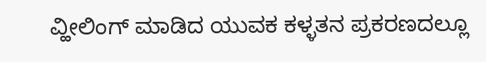ವ್ಹೀಲಿಂಗ್ ಮಾಡಿದ ಯುವಕ ಕಳ್ಳತನ ಪ್ರಕರಣದಲ್ಲೂ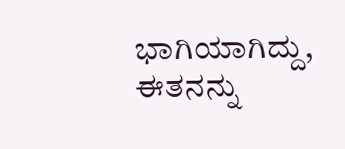ಭಾಗಿಯಾಗಿದ್ದು, ಈತನನ್ನು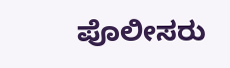ಪೊಲೀಸರು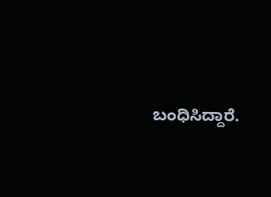ಬಂಧಿಸಿದ್ದಾರೆ.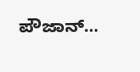ಪೌಜಾನ್…